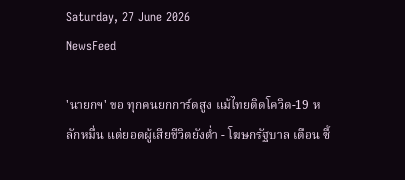Saturday, 27 June 2026
NewsFeed

'นายกฯ' ขอ ทุกคนยกการ์ดสูง แม้ไทยติดโควิด-19 หลักหมื่น แต่ยอดผู้เสียชีวิตยังต่ำ - โฆษกรัฐบาล เตือน ซื้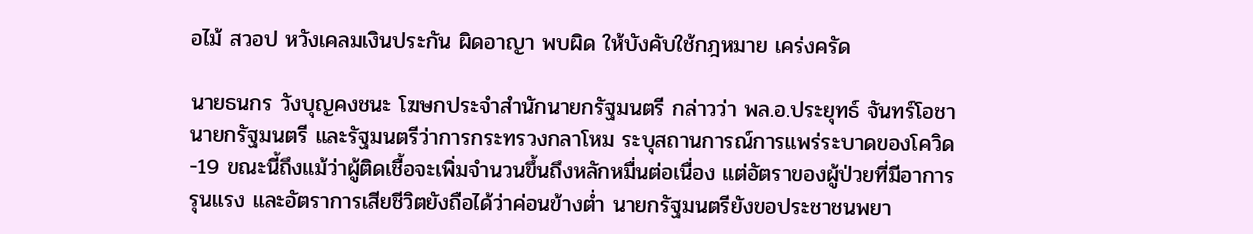อไม้ สวอป หวังเคลมเงินประกัน ผิดอาญา พบผิด ให้บังคับใช้กฎหมาย เคร่งครัด

นายธนกร วังบุญคงชนะ โฆษกประจำสำนักนายกรัฐมนตรี กล่าวว่า พล.อ.ประยุทธ์ จันทร์โอชา นายกรัฐมนตรี และรัฐมนตรีว่าการกระทรวงกลาโหม ระบุสถานการณ์การแพร่ระบาดของโควิด-19 ขณะนี้ถึงแม้ว่าผู้ติดเชื้อจะเพิ่มจำนวนขึ้นถึงหลักหมื่นต่อเนื่อง แต่อัตราของผู้ป่วยที่มีอาการรุนแรง และอัตราการเสียชีวิตยังถือได้ว่าค่อนข้างต่ำ นายกรัฐมนตรียังขอประชาชนพยา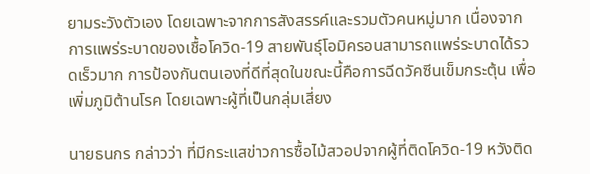ยามระวังตัวเอง โดยเฉพาะจากการสังสรรค์และรวมตัวคนหมู่มาก เนื่องจากการแพร่ระบาดของเชื้อโควิด-19 สายพันธุ์โอมิครอนสามารถแพร่ระบาดได้รวดเร็วมาก การป้องกันตนเองที่ดีที่สุดในขณะนี้คือการฉีดวัคซีนเข็มกระตุ้น เพื่อเพิ่มภูมิต้านโรค โดยเฉพาะผู้ที่เป็นกลุ่มเสี่ยง

นายธนกร กล่าวว่า ที่มีกระแสข่าวการซื้อไม้สวอปจากผู้ที่ติดโควิด-19 หวังติด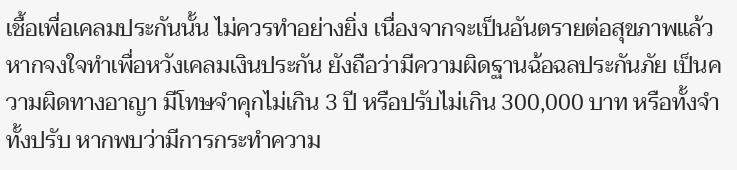เชื้อเพื่อเคลมประกันนั้น ไม่ควรทำอย่างยิ่ง เนื่องจากจะเป็นอันตรายต่อสุขภาพแล้ว หากจงใจทำเพื่อหวังเคลมเงินประกัน ยังถือว่ามีความผิดฐานฉ้อฉลประกันภัย เป็นความผิดทางอาญา มีโทษจำคุกไม่เกิน 3 ปี หรือปรับไม่เกิน 300,000 บาท หรือทั้งจำทั้งปรับ หากพบว่ามีการกระทำความ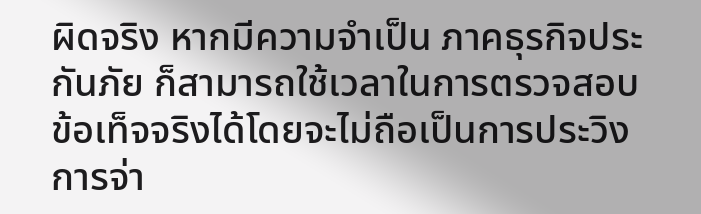ผิดจริง หากมีความจำเป็น ภาคธุรกิจประกันภัย ก็สามารถใช้เวลาในการตรวจสอบข้อเท็จจริงได้โดยจะไม่ถือเป็นการประวิงการจ่า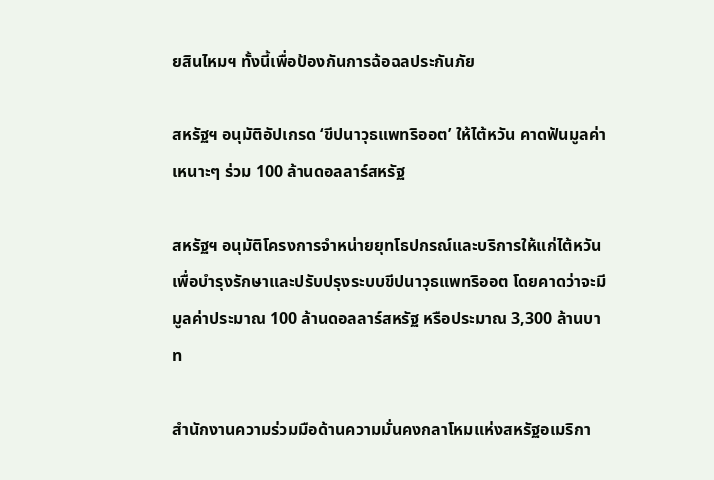ยสินไหมฯ ทั้งนี้เพื่อป้องกันการฉ้อฉลประกันภัย

สหรัฐฯ อนุมัติอัปเกรด ‘ขีปนาวุธแพทริออต’ ให้ไต้หวัน คาดฟันมูลค่าเหนาะๆ ร่วม 100 ล้านดอลลาร์สหรัฐ

สหรัฐฯ อนุมัติโครงการจำหน่ายยุทโธปกรณ์และบริการให้แก่ไต้หวันเพื่อบำรุงรักษาและปรับปรุงระบบขีปนาวุธแพทริออต โดยคาดว่าจะมีมูลค่าประมาณ 100 ล้านดอลลาร์สหรัฐ หรือประมาณ 3,300 ล้านบาท

สำนักงานความร่วมมือด้านความมั่นคงกลาโหมแห่งสหรัฐอเมริกา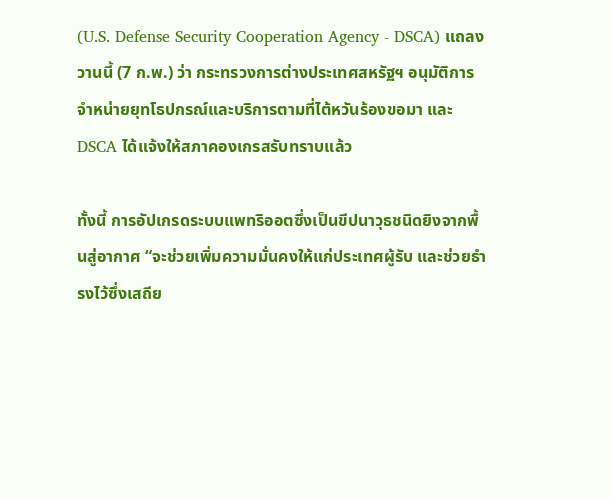(U.S. Defense Security Cooperation Agency - DSCA) แถลงวานนี้ (7 ก.พ.) ว่า กระทรวงการต่างประเทศสหรัฐฯ อนุมัติการจำหน่ายยุทโธปกรณ์และบริการตามที่ไต้หวันร้องขอมา และ DSCA ได้แจ้งให้สภาคองเกรสรับทราบแล้ว

ทั้งนี้ การอัปเกรดระบบแพทริออตซึ่งเป็นขีปนาวุธชนิดยิงจากพื้นสู่อากาศ “จะช่วยเพิ่มความมั่นคงให้แก่ประเทศผู้รับ และช่วยธำรงไว้ซึ่งเสถีย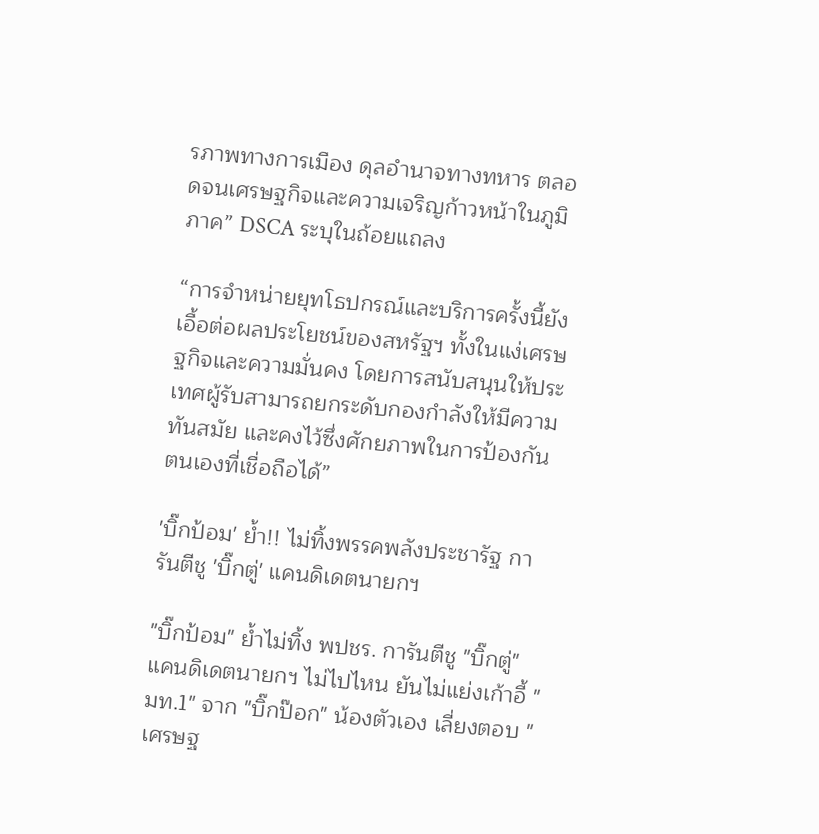รภาพทางการเมือง ดุลอำนาจทางทหาร ตลอดจนเศรษฐกิจและความเจริญก้าวหน้าในภูมิภาค” DSCA ระบุในถ้อยแถลง

“การจำหน่ายยุทโธปกรณ์และบริการครั้งนี้ยังเอื้อต่อผลประโยชน์ของสหรัฐฯ ทั้งในแง่เศรษฐกิจและความมั่นคง โดยการสนับสนุนให้ประเทศผู้รับสามารถยกระดับกองกำลังให้มีความทันสมัย และคงไว้ซึ่งศักยภาพในการป้องกันตนเองที่เชื่อถือได้”

'บิ๊กป้อม' ย้ำ!! ไม่ทิ้งพรรคพลังประชารัฐ การันตีชู 'บิ๊กตู่' แคนดิเดตนายกฯ

"บิ๊กป้อม" ย้ำไม่ทิ้ง พปชร. การันตีชู "บิ๊กตู่" แคนดิเดตนายกฯ ไม่ไปไหน ยันไม่แย่งเก้าอี้ "มท.1" จาก "บิ๊กป๊อก" น้องตัวเอง เลี่ยงตอบ "เศรษฐ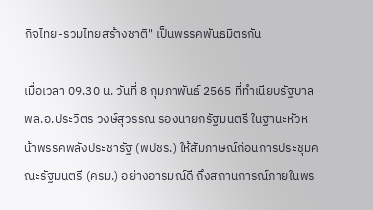กิจไทย-รวมไทยสร้างชาติ" เป็นพรรคพันธมิตรกัน

เมื่อเวลา 09.30 น. วันที่ 8 กุมภาพันธ์ 2565 ที่ทำเนียบรัฐบาล พล.อ.ประวิตร วงษ์สุวรรณ รองนายกรัฐมนตรี ในฐานะหัวหน้าพรรคพลังประชารัฐ (พปชร.) ให้สัมภาษณ์ก่อนการประชุมคณะรัฐมนตรี (ครม.) อย่างอารมณ์ดี ถึงสถานการณ์ภายในพร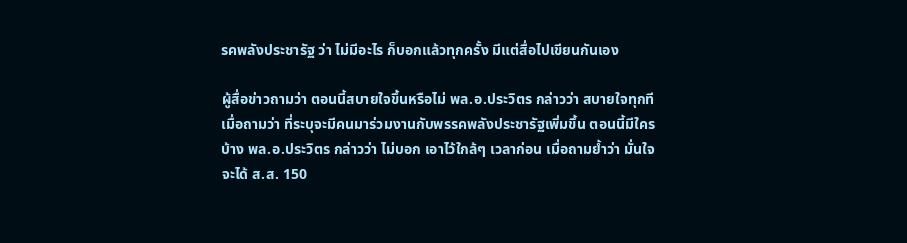รคพลังประชารัฐ ว่า ไม่มีอะไร ก็บอกแล้วทุกครั้ง มีแต่สื่อไปเขียนกันเอง

ผู้สื่อข่าวถามว่า ตอนนี้สบายใจขึ้นหรือไม่ พล.อ.ประวิตร กล่าวว่า สบายใจทุกที เมื่อถามว่า ที่ระบุจะมีคนมาร่วมงานกับพรรคพลังประชารัฐเพิ่มขึ้น ตอนนี้มีใครบ้าง พล.อ.ประวิตร กล่าวว่า ไม่บอก เอาไว้ใกล้ๆ เวลาก่อน เมื่อถามย้ำว่า มั่นใจจะได้ ส.ส. 150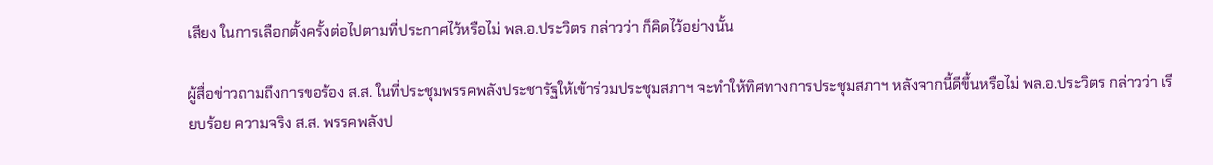เสียง ในการเลือกตั้งครั้งต่อไปตามที่ประกาศไว้หรือไม่ พล.อ.ประวิตร กล่าวว่า ก็คิดไว้อย่างนั้น

ผู้สื่อข่าวถามถึงการขอร้อง ส.ส. ในที่ประชุมพรรคพลังประชารัฐให้เข้าร่วมประชุมสภาฯ จะทำให้ทิศทางการประชุมสภาฯ หลังจากนี้ดีขึ้นหรือไม่ พล.อ.ประวิตร กล่าวว่า เรียบร้อย ความจริง ส.ส. พรรคพลังป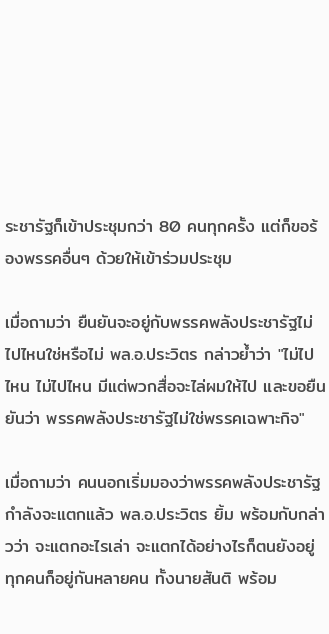ระชารัฐก็เข้าประชุมกว่า 80 คนทุกครั้ง แต่ก็ขอร้องพรรคอื่นๆ ด้วยให้เข้าร่วมประชุม

เมื่อถามว่า ยืนยันจะอยู่กับพรรคพลังประชารัฐไม่ไปไหนใช่หรือไม่ พล.อ.ประวิตร กล่าวย้ำว่า "ไม่ไปไหน ไม่ไปไหน มีแต่พวกสื่อจะไล่ผมให้ไป และขอยืนยันว่า พรรคพลังประชารัฐไม่ใช่พรรคเฉพาะกิจ"

เมื่อถามว่า คนนอกเริ่มมองว่าพรรคพลังประชารัฐกำลังจะแตกแล้ว พล.อ.ประวิตร ยิ้ม พร้อมกับกล่าวว่า จะแตกอะไรเล่า จะแตกได้อย่างไรก็ตนยังอยู่ ทุกคนก็อยู่กันหลายคน ทั้งนายสันติ พร้อม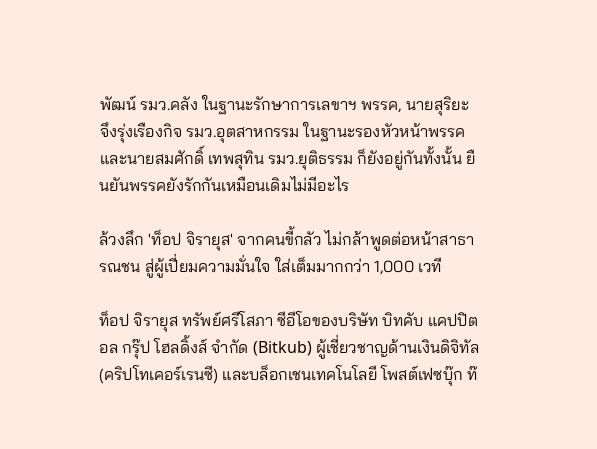พัฒน์ รมว.คลัง ในฐานะรักษาการเลขาฯ พรรค, นายสุริยะ จึงรุ่งเรืองกิจ รมว.อุตสาหกรรม ในฐานะรองหัวหน้าพรรค และนายสมศักดิ์ เทพสุทิน รมว.ยุติธรรม ก็ยังอยู่กันทั้งนั้น ยืนยันพรรคยังรักกันเหมือนเดิมไม่มีอะไร

ล้วงลึก 'ท็อป จิรายุส' จากคนขี้กลัว ไม่กล้าพูดต่อหน้าสาธารณชน สู่ผู้เปี่ยมความมั่นใจ ใส่เต็มมากกว่า 1,000 เวที

ท็อป จิรายุส ทรัพย์ศรีโสภา ซีอีโอของบริษัท บิทคับ แคปปิตอล กรุ๊ป โฮลดิ้งส์ จำกัด (Bitkub) ผู้เชี่ยวชาญด้านเงินดิจิทัล (คริปโทเคอร์เรนซี) และบล็อกเชนเทคโนโลยี โพสต์เฟซบุ๊ก ท๊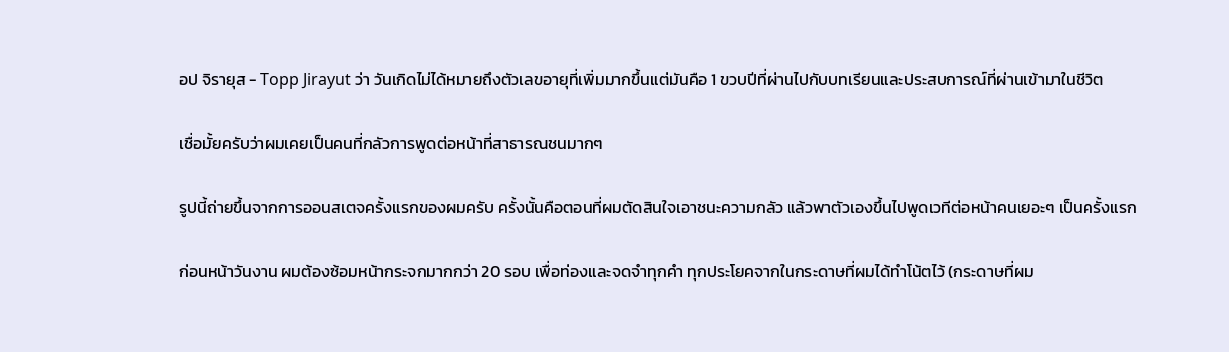อป จิรายุส - Topp Jirayut ว่า วันเกิดไม่ได้หมายถึงตัวเลขอายุที่เพิ่มมากขึ้นแต่มันคือ 1 ขวบปีที่ผ่านไปกับบทเรียนและประสบการณ์ที่ผ่านเข้ามาในชีวิต

เชื่อมั้ยครับว่าผมเคยเป็นคนที่กลัวการพูดต่อหน้าที่สาธารณชนมากๆ

รูปนี้ถ่ายขึ้นจากการออนสเตจครั้งแรกของผมครับ ครั้งนั้นคือตอนที่ผมตัดสินใจเอาชนะความกลัว แล้วพาตัวเองขึ้นไปพูดเวทีต่อหน้าคนเยอะๆ เป็นครั้งแรก

ก่อนหน้าวันงาน ผมต้องซ้อมหน้ากระจกมากกว่า 20 รอบ เพื่อท่องและจดจำทุกคำ ทุกประโยคจากในกระดาษที่ผมได้ทำโน้ตไว้ (กระดาษที่ผม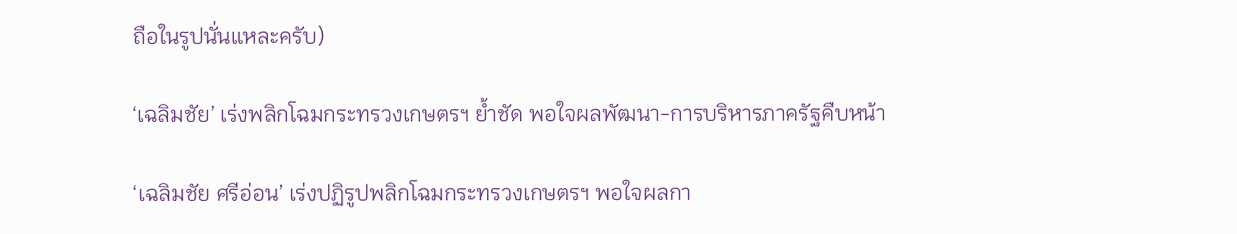ถือในรูปนั่นแหละครับ)

‘เฉลิมชัย’ เร่งพลิกโฉมกระทรวงเกษตรฯ ย้ำชัด พอใจผลพัฒนา-การบริหารภาครัฐคืบหน้า

‘เฉลิมชัย ศรีอ่อน’ เร่งปฏิรูปพลิกโฉมกระทรวงเกษตรฯ พอใจผลกา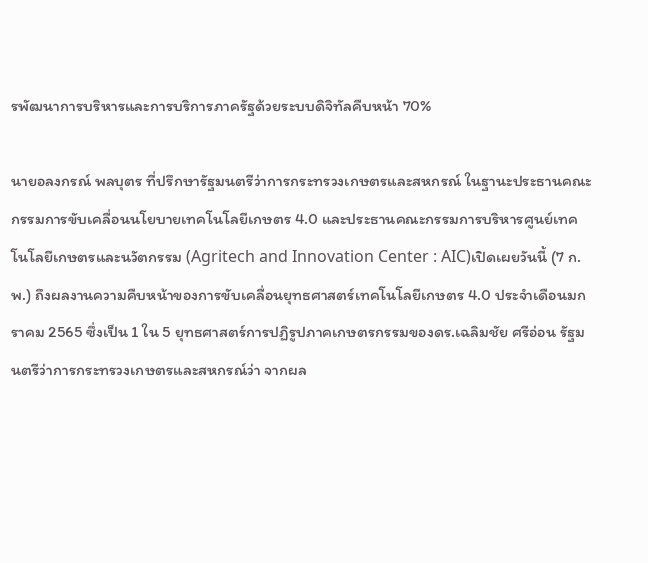รพัฒนาการบริหารและการบริการภาครัฐด้วยระบบดิจิทัลคืบหน้า 70%

นายอลงกรณ์ พลบุตร ที่ปรึกษารัฐมนตรีว่าการกระทรวงเกษตรและสหกรณ์ ในฐานะประธานคณะกรรมการขับเคลื่อนนโยบายเทคโนโลยีเกษตร 4.0 และประธานคณะกรรมการบริหารศูนย์เทคโนโลยีเกษตรและนวัตกรรม (Agritech and Innovation Center : AIC)เปิดเผยวันนี้ (7 ก.พ.) ถึงผลงานความคืบหน้าของการขับเคลื่อนยุทธศาสตร์เทคโนโลยีเกษตร 4.0 ประจำเดือนมกราคม 2565 ซึ่งเป็น 1 ใน 5 ยุทธศาสตร์การปฏิรูปภาคเกษตรกรรมของดร.เฉลิมชัย ศรีอ่อน รัฐมนตรีว่าการกระทรวงเกษตรและสหกรณ์ว่า จากผล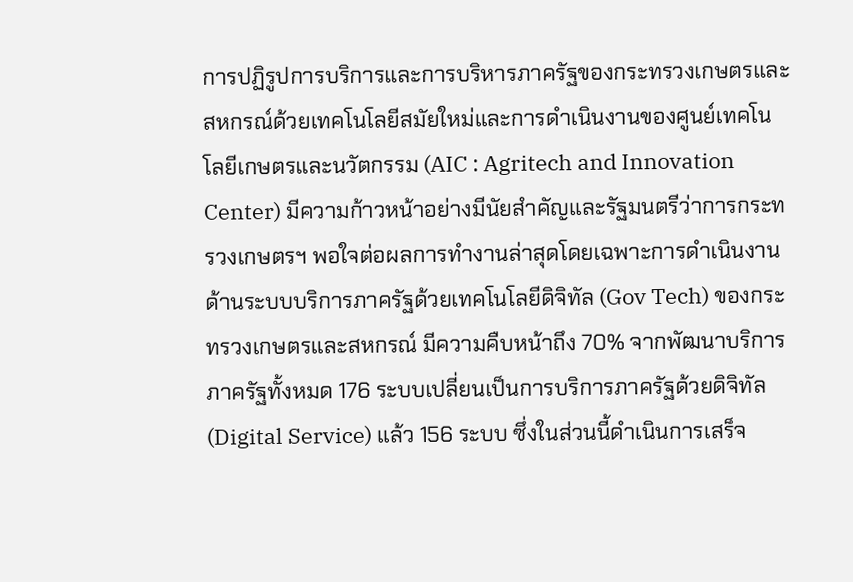การปฏิรูปการบริการและการบริหารภาครัฐของกระทรวงเกษตรและสหกรณ์ด้วยเทคโนโลยีสมัยใหม่และการดำเนินงานของศูนย์เทคโนโลยีเกษตรและนวัตกรรม (AIC : Agritech and Innovation Center) มีความก้าวหน้าอย่างมีนัยสำคัญและรัฐมนตรีว่าการกระทรวงเกษตรฯ พอใจต่อผลการทำงานล่าสุดโดยเฉพาะการดำเนินงานด้านระบบบริการภาครัฐด้วยเทคโนโลยีดิจิทัล (Gov Tech) ของกระทรวงเกษตรและสหกรณ์ มีความคืบหน้าถึง 70% จากพัฒนาบริการภาครัฐทั้งหมด 176 ระบบเปลี่ยนเป็นการบริการภาครัฐด้วยดิจิทัล (Digital Service) แล้ว 156 ระบบ ซึ่งในส่วนนี้ดำเนินการเสร็จ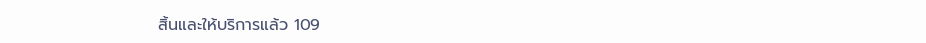สิ้นและให้บริการแล้ว 109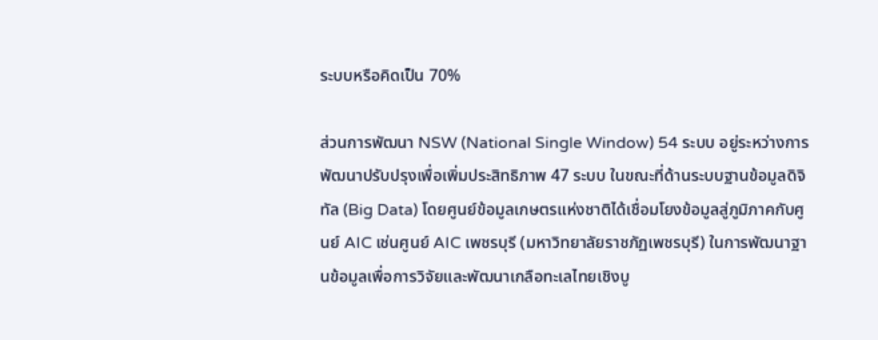ระบบหรือคิดเป็น 70%

ส่วนการพัฒนา NSW (National Single Window) 54 ระบบ อยู่ระหว่างการพัฒนาปรับปรุงเพื่อเพิ่มประสิทธิภาพ 47 ระบบ ในขณะที่ด้านระบบฐานข้อมูลดิจิทัล (Big Data) โดยศูนย์ข้อมูลเกษตรแห่งชาติได้เชื่อมโยงข้อมูลสู่ภูมิภาคกับศูนย์ AIC เช่นศูนย์ AIC เพชรบุรี (มหาวิทยาลัยราชภัฏเพชรบุรี) ในการพัฒนาฐานข้อมูลเพื่อการวิจัยและพัฒนาเกลือทะเลไทยเชิงบู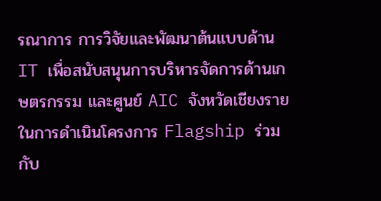รณาการ การวิจัยและพัฒนาต้นแบบด้าน IT เพื่อสนับสนุนการบริหารจัดการด้านเกษตรกรรม และศูนย์ AIC จังหวัดเชียงราย ในการดำเนินโครงการ Flagship ร่วมกับ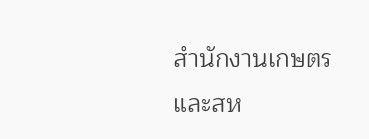สำนักงานเกษตรและสห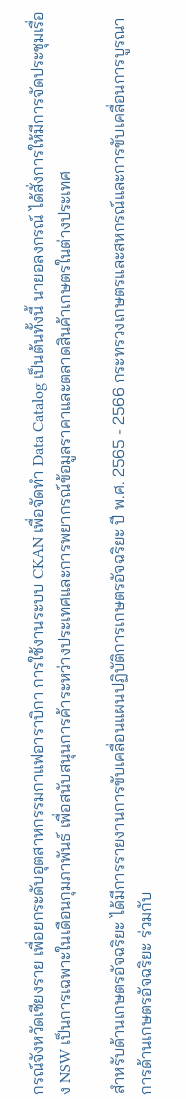กรณ์จังหวัดเชียงราย เพื่อยกระดับอุตสาหกรรมกาแฟอาราบิกา การใช้งานระบบ CKAN เพื่อจัดทำ Data Catalog เป็นต้นทั้งนี้ นายอลงกรณ์ ได้สั่งการให้มีการจัดประชุมเรื่อง NSW เป็นการเฉพาะในเดือนกุมภาพันธ์ เพื่อสนับสนุนการค้าระหว่างประเทศและการพยากรณ์ข้อมูลราคาและตลาดสินค้าเกษตรในต่างประเทศ

สำหรับด้านเกษตรอัจฉริยะ ได้มีการรายงานการขับเคลื่อนแผนปฏิบัติการเกษตรอัจฉริยะ ปี พ.ศ. 2565 - 2566 กระทรวงเกษตรและสหกรณ์และการขับเคลื่อนการบูรณาการด้านเกษตรอัจฉริยะ ร่วมกับ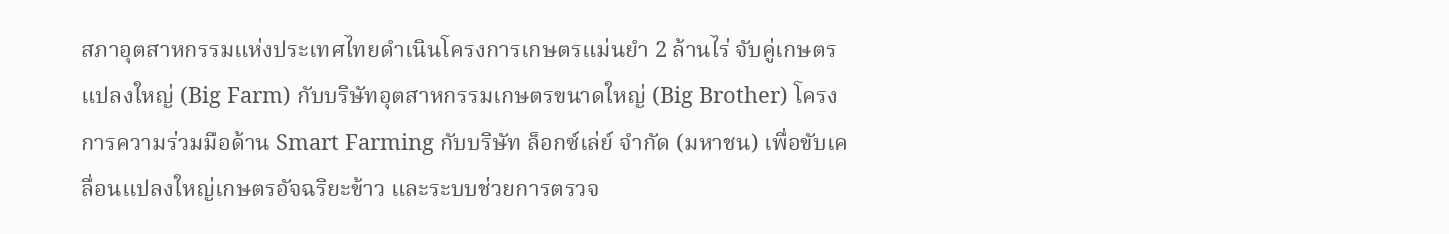สภาอุตสาหกรรมแห่งประเทศไทยดำเนินโครงการเกษตรแม่นยำ 2 ล้านไร่ จับคู่เกษตรแปลงใหญ่ (Big Farm) กับบริษัทอุตสาหกรรมเกษตรขนาดใหญ่ (Big Brother) โครงการความร่วมมือด้าน Smart Farming กับบริษัท ล็อกซ์เล่ย์ จำกัด (มหาชน) เพื่อขับเคลื่อนแปลงใหญ่เกษตรอัจฉริยะข้าว และระบบช่วยการตรวจ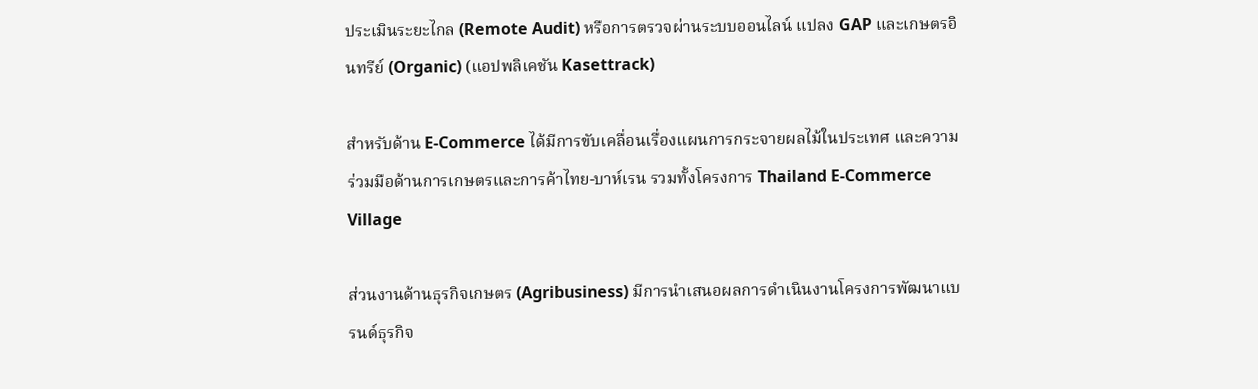ประเมินระยะไกล (Remote Audit) หรือการตรวจผ่านระบบออนไลน์ แปลง GAP และเกษตรอินทรีย์ (Organic) (แอปพลิเคชัน Kasettrack)

สำหรับด้าน E-Commerce ได้มีการขับเคลื่อนเรื่องแผนการกระจายผลไม้ในประเทศ และความร่วมมือด้านการเกษตรและการค้าไทย-บาห์เรน รวมทั้งโครงการ Thailand E-Commerce Village

ส่วนงานด้านธุรกิจเกษตร (Agribusiness) มีการนำเสนอผลการดำเนินงานโครงการพัฒนาแบรนด์ธุรกิจ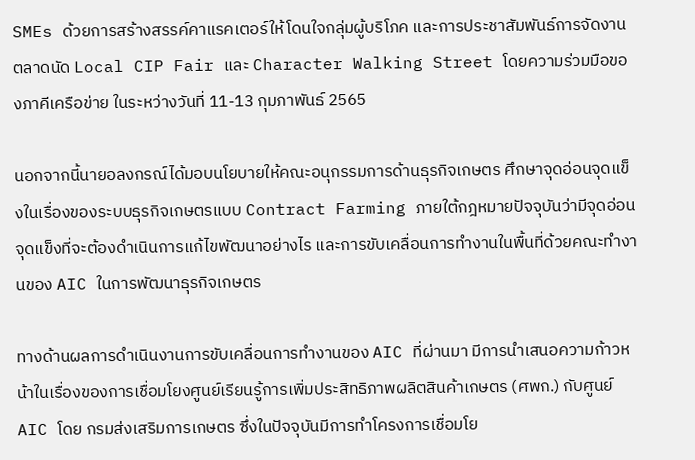SMEs ด้วยการสร้างสรรค์คาแรคเตอร์ให้โดนใจกลุ่มผู้บริโภค และการประชาสัมพันธ์การจัดงานตลาดนัด Local CIP Fair และ Character Walking Street โดยความร่วมมือของภาคีเครือข่าย ในระหว่างวันที่ 11-13 กุมภาพันธ์ 2565

นอกจากนี้นายอลงกรณ์ได้มอบนโยบายให้คณะอนุกรรมการด้านธุรกิจเกษตร ศึกษาจุดอ่อนจุดแข็งในเรื่องของระบบธุรกิจเกษตรแบบ Contract Farming ภายใต้กฎหมายปัจจุบันว่ามีจุดอ่อนจุดแข็งที่จะต้องดำเนินการแก้ไขพัฒนาอย่างไร และการขับเคลื่อนการทำงานในพื้นที่ด้วยคณะทำงานของ AIC ในการพัฒนาธุรกิจเกษตร

ทางด้านผลการดำเนินงานการขับเคลื่อนการทำงานของ AIC ที่ผ่านมา มีการนำเสนอความก้าวหน้าในเรื่องของการเชื่อมโยงศูนย์เรียนรู้การเพิ่มประสิทธิภาพผลิตสินค้าเกษตร (ศพก.) กับศูนย์ AIC โดย กรมส่งเสริมการเกษตร ซึ่งในปัจจุบันมีการทำโครงการเชื่อมโย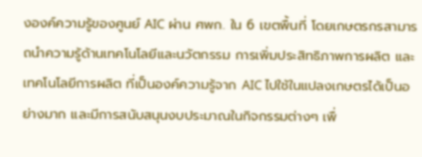งองค์ความรู้ของศูนย์ AIC ผ่าน ศพก. ใน 6 เขตพื้นที่ โดยเกษตรกรสามารถนำความรู้ด้านเทคโนโลยีและนวัตกรรม การเพิ่มประสิทธิภาพการผลิต และเทคโนโลยีการผลิต ที่เป็นองค์ความรู้จาก AIC ไปใช้ในแปลงเกษตรได้เป็นอย่างมาก และมีการสนับสนุนงบประมาณในกิจกรรมต่างๆ เพื่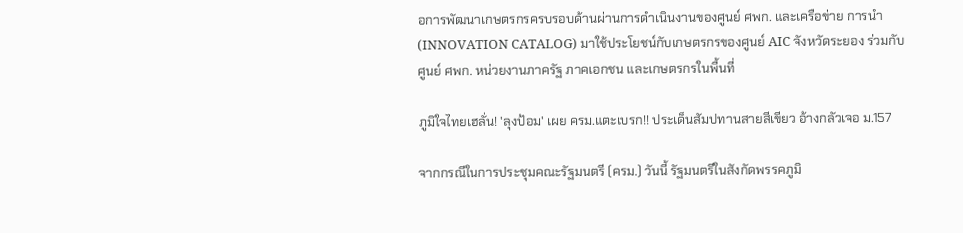อการพัฒนาเกษตรกรครบรอบด้านผ่านการดำเนินงานของศูนย์ ศพก. และเครือข่าย การนำ (INNOVATION CATALOG) มาใช้ประโยชน์กับเกษตรกรของศูนย์ AIC จังหวัดระยอง ร่วมกับศูนย์ ศพก. หน่วยงานภาครัฐ ภาคเอกชน และเกษตรกรในพื้นที่

ภูมิใจไทยเฮลั่น! 'ลุงป้อม' เผย ครม.แตะเบรก!! ประเด็นสัมปทานสายสีเขียว อ้างกลัวเจอ ม.157

จากกรณีในการประชุมคณะรัฐมนตรี (ครม.) วันนี้ รัฐมนตรีในสังกัดพรรคภูมิ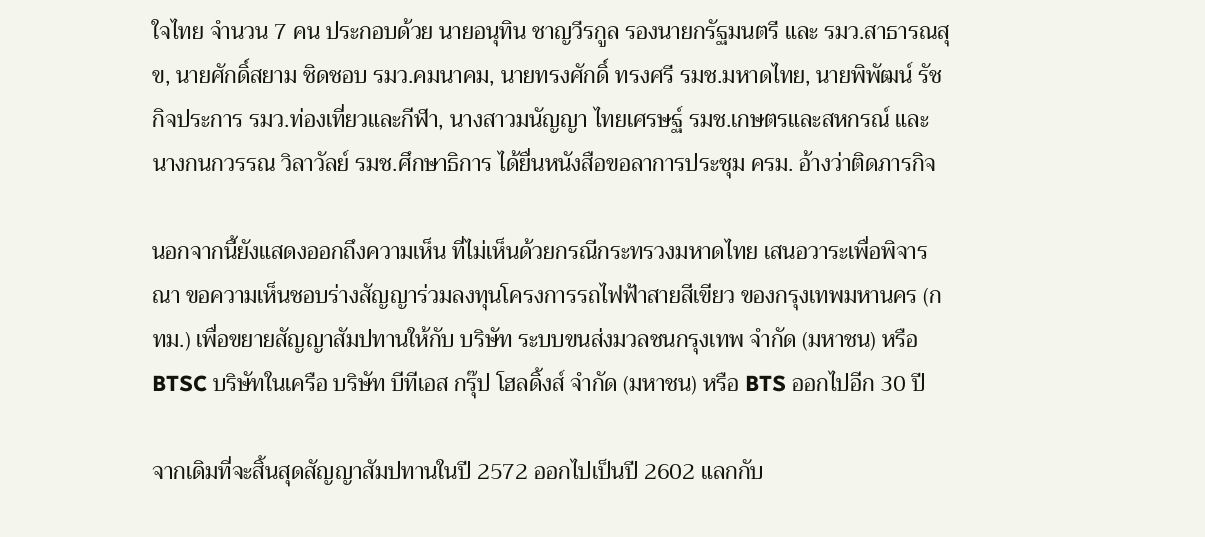ใจไทย จำนวน 7 คน ประกอบด้วย นายอนุทิน ชาญวีรกูล รองนายกรัฐมนตรี และ รมว.สาธารณสุข, นายศักดิ์สยาม ชิดชอบ รมว.คมนาคม, นายทรงศักดิ์ ทรงศรี รมช.มหาดไทย, นายพิพัฒน์ รัชกิจประการ รมว.ท่องเที่ยวและกีฬา, นางสาวมนัญญา ไทยเศรษฐ์ รมช.เกษตรและสหกรณ์ และ นางกนกวรรณ วิลาวัลย์ รมช.ศึกษาธิการ ได้ยื่นหนังสือขอลาการประชุม ครม. อ้างว่าติดภารกิจ

นอกจากนี้ยังแสดงออกถึงความเห็น ที่ไม่เห็นด้วยกรณีกระทรวงมหาดไทย เสนอวาระเพื่อพิจารณา ขอความเห็นชอบร่างสัญญาร่วมลงทุนโครงการรถไฟฟ้าสายสีเขียว ของกรุงเทพมหานคร (กทม.) เพื่อขยายสัญญาสัมปทานให้กับ บริษัท ระบบขนส่งมวลชนกรุงเทพ จำกัด (มหาชน) หรือ BTSC บริษัทในเครือ บริษัท บีทีเอส กรุ๊ป โฮลดิ้งส์ จำกัด (มหาชน) หรือ BTS ออกไปอีก 30 ปี

จากเดิมที่จะสิ้นสุดสัญญาสัมปทานในปี 2572 ออกไปเป็นปี 2602 แลกกับ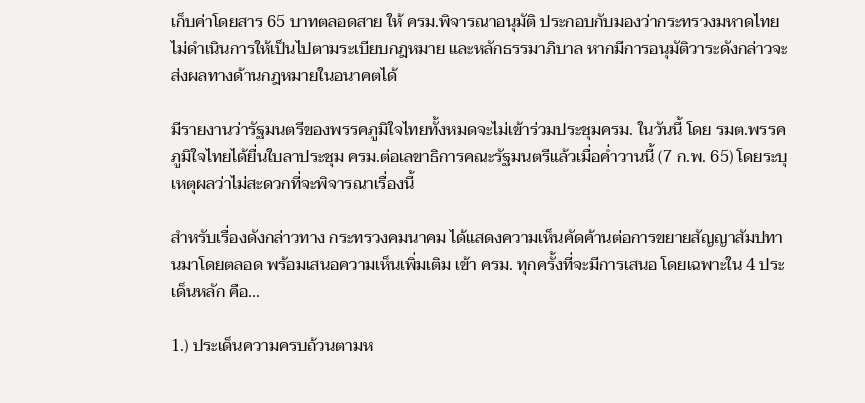เก็บค่าโดยสาร 65 บาทตลอดสาย ให้ ครม.พิจารณาอนุมัติ ประกอบกับมองว่ากระทรวงมหาดไทยไม่ดำเนินการให้เป็นไปตามระเบียบกฎหมาย และหลักธรรมาภิบาล หากมีการอนุมัติวาระดังกล่าวจะส่งผลทางด้านกฎหมายในอนาคตได้

มีรายงานว่ารัฐมนตรีของพรรคภูมิใจไทยทั้งหมดจะไม่เข้าร่วมประชุมครม. ในวันนี้ โดย รมต.พรรคภูมิใจไทยได้ยื่นใบลาประชุม ครม.ต่อเลขาธิการคณะรัฐมนตรีแล้วเมื่อค่ำวานนี้ (7 ก.พ. 65) โดยระบุเหตุผลว่าไม่สะดวกที่จะพิจารณาเรื่องนี้

สำหรับเรื่องดังกล่าวทาง กระทรวงคมนาคม ได้แสดงความเห็นคัดค้านต่อการขยายสัญญาสัมปทานมาโดยตลอด พร้อมเสนอความเห็นเพิ่มเติม เข้า ครม. ทุกครั้งที่จะมีการเสนอ โดยเฉพาะใน 4 ประเด็นหลัก คือ...

1.) ประเด็นความครบถ้วนตามห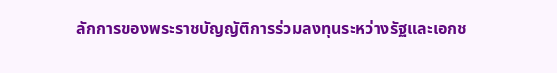ลักการของพระราชบัญญัติการร่วมลงทุนระหว่างรัฐและเอกช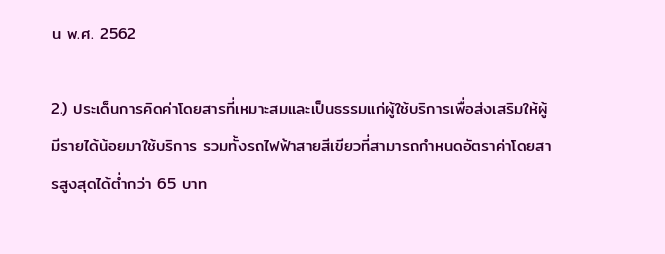น พ.ศ. 2562

2.) ประเด็นการคิดค่าโดยสารที่เหมาะสมและเป็นธรรมแก่ผู้ใช้บริการเพื่อส่งเสริมให้ผู้มีรายได้น้อยมาใช้บริการ รวมทั้งรถไฟฟ้าสายสีเขียวที่สามารถกำหนดอัตราค่าโดยสารสูงสุดได้ต่ำกว่า 65 บาท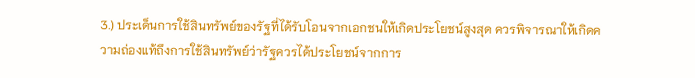3.) ประเด็นการใช้สินทรัพย์ของรัฐที่ได้รับโอนจากเอกชนให้เกิดประโยชน์สูงสุด ควรพิจารณาให้เกิดความถ่องแท้ถึงการใช้สินทรัพย์ว่ารัฐควรได้ประโยชน์จากการ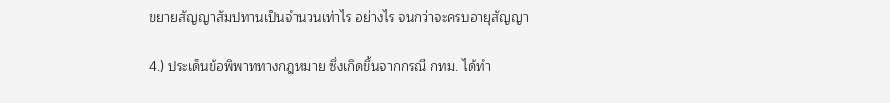ขยายสัญญาสัมปทานเป็นจำนวนเท่าไร อย่างไร จนกว่าจะครบอายุสัญญา

4.) ประเด็นข้อพิพาททางกฎหมาย ซึ่งเกิดขึ้นจากกรณี กทม. ได้ทำ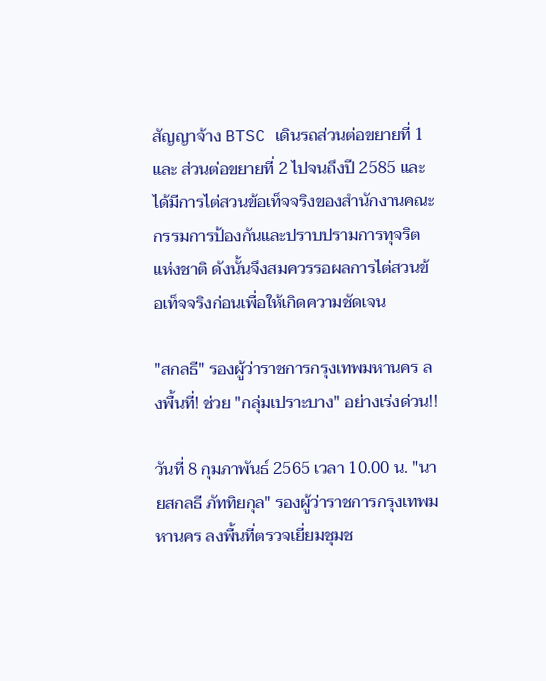สัญญาจ้าง BTSC เดินรถส่วนต่อขยายที่ 1 และ ส่วนต่อขยายที่ 2 ไปจนถึงปี 2585 และได้มีการไต่สวนข้อเท็จจริงของสำนักงานคณะกรรมการป้องกันและปราบปรามการทุจริตแห่งชาติ ดังนั้นจึงสมควรรอผลการไต่สวนข้อเท็จจริงก่อนเพื่อให้เกิดความชัดเจน

"สกลธี" รองผู้ว่าราชการกรุงเทพมหานคร ลงพื้นที่! ช่วย "กลุ่มเปราะบาง" อย่างเร่งด่วน!!

วันที่ 8 กุมภาพันธ์ 2565 เวลา 10.00 น. "นายสกลธี ภัททิยกุล" รองผู้ว่าราชการกรุงเทพมหานคร ลงพื้นที่ตรวจเยี่ยมชุมช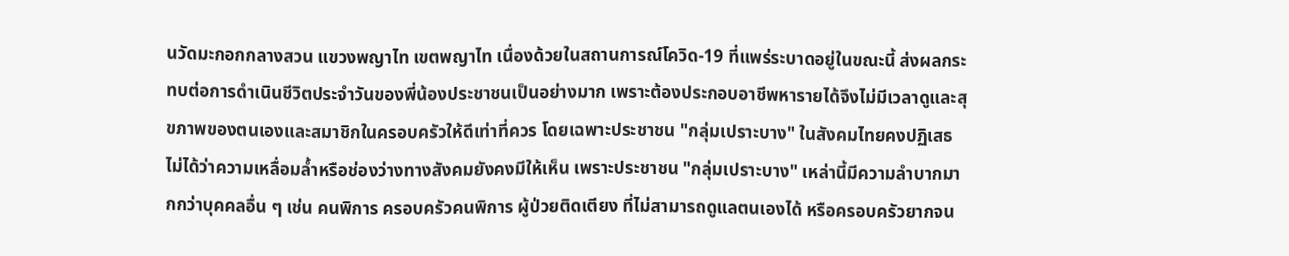นวัดมะกอกกลางสวน แขวงพญาไท เขตพญาไท เนื่องด้วยในสถานการณ์โควิด-19 ที่แพร่ระบาดอยู่ในขณะนี้ ส่งผลกระทบต่อการดำเนินชีวิตประจำวันของพี่น้องประชาชนเป็นอย่างมาก เพราะต้องประกอบอาชีพหารายได้จึงไม่มีเวลาดูและสุขภาพของตนเองและสมาชิกในครอบครัวให้ดีเท่าที่ควร โดยเฉพาะประชาชน "กลุ่มเปราะบาง" ในสังคมไทยคงปฏิเสธไม่ได้ว่าความเหลื่อมล้ำหรือช่องว่างทางสังคมยังคงมีให้เห็น เพราะประชาชน "กลุ่มเปราะบาง" เหล่านี้มีความลำบากมากกว่าบุคคลอื่น ๆ เช่น คนพิการ ครอบครัวคนพิการ ผู้ป่วยติดเตียง ที่ไม่สามารถดูแลตนเองได้ หรือครอบครัวยากจน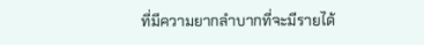ที่มีความยากลำบากที่จะมีรายได้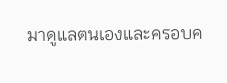มาดูแลตนเองและครอบค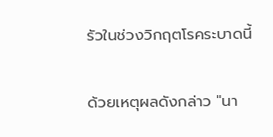รัวในช่วงวิกฤตโรคระบาดนี้

ด้วยเหตุผลดังกล่าว "นา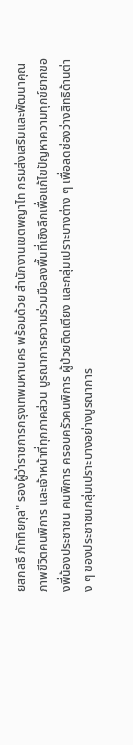ยสกลธี ภัททิยกุล" รองผู้ว่าราชการกรุงเทพมหานคร พร้อมด้วย สำนักงานเขตพญาไท กรมส่งเสริมและพัฒนาคุณภาพขีวิตคนพิการ และเจ้าหน้าที่ทุกภาคส่วน บูรณาการความร่วมมือลงพื้นที่เชิงลึกเพื่อแก้ไขปัญหาความทุกข์ยากของพี่น้องประชาชน คนพิการ ครอบครัวคนพิการ ผู้ป่วยติดเตียง และกลุ่มเปราะบางต่าง ๆ เพื่อลดช่องว่างสิทธิด้านต่าง ๆ ของประชาชนกลุ่มเปราะบางอย่างบูรณาการ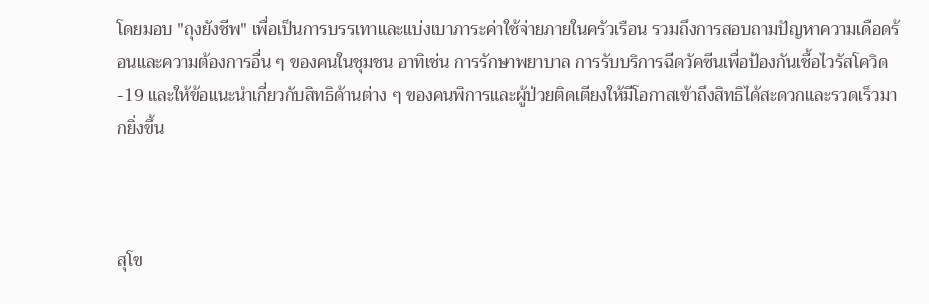โดยมอบ "ถุงยังชีพ" เพื่อเป็นการบรรเทาและแบ่งเบาภาระค่าใช้จ่ายภายในครัวเรือน รวมถึงการสอบถามปัญหาความเดือดร้อนและความต้องการอื่น ๆ ของคนในชุมชน อาทิเช่น การรักษาพยาบาล การรับบริการฉีดวัคซีนเพื่อป้องกันเชื้อไวรัสโควิด-19 และให้ข้อแนะนำเกี่ยวกับสิทธิด้านต่าง ๆ ของคนพิการและผู้ป่วยติดเตียงให้มีโอกาสเข้าถึงสิทธิได้สะดวกและรวดเร็วมากยิ่งขึ้น



สุโข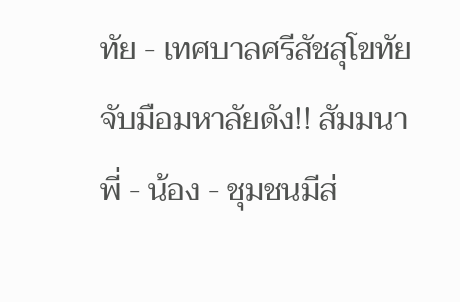ทัย - เทศบาลศรีสัชสุโขทัย จับมือมหาลัยดัง!! สัมมนาพี่ - น้อง - ชุมชนมีส่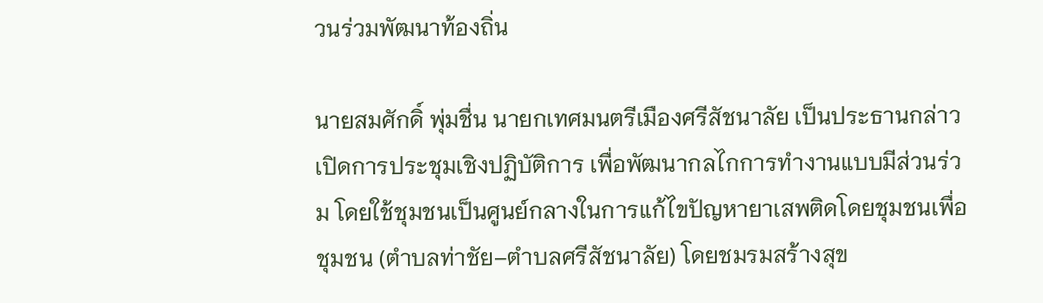วนร่วมพัฒนาท้องถิ่น

นายสมศักดิ์ พุ่มชื่น นายกเทศมนตรีเมืองศรีสัชนาลัย เป็นประธานกล่าวเปิดการประชุมเชิงปฏิบัติการ เพื่อพัฒนากลไกการทำงานแบบมีส่วนร่วม โดยใช้ชุมชนเป็นศูนย์กลางในการแก้ไขปัญหายาเสพติดโดยชุมชนเพื่อชุมชน (ตำบลท่าชัย–ตำบลศรีสัชนาลัย) โดยชมรมสร้างสุข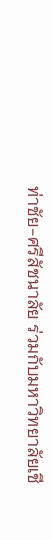ท่าชัย-ศรีสัชนาลัย ร่วมกับมหาวิทยาลัยเชี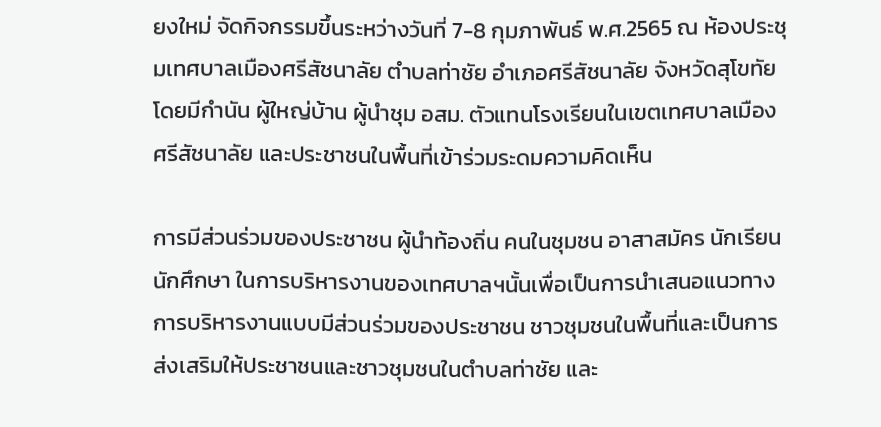ยงใหม่ จัดกิจกรรมขึ้นระหว่างวันที่ 7-8 กุมภาพันธ์ พ.ศ.2565 ณ ห้องประชุมเทศบาลเมืองศรีสัชนาลัย ตำบลท่าชัย อำเภอศรีสัชนาลัย จังหวัดสุโขทัย โดยมีกำนัน ผู้ใหญ่บ้าน ผู้นำชุม อสม. ตัวแทนโรงเรียนในเขตเทศบาลเมืองศรีสัชนาลัย และประชาชนในพื้นที่เข้าร่วมระดมความคิดเห็น

การมีส่วนร่วมของประชาชน ผู้นำท้องถิ่น คนในชุมชน อาสาสมัคร นักเรียน นักศึกษา ในการบริหารงานของเทศบาลฯนั้นเพื่อเป็นการนำเสนอแนวทางการบริหารงานแบบมีส่วนร่วมของประชาชน ชาวชุมชนในพื้นที่และเป็นการส่งเสริมให้ประชาชนและชาวชุมชนในตำบลท่าชัย และ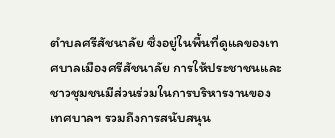ตำบลศรีสัชนาลัย ซึ่งอยู่ในพื้นที่ดูแลของเทศบาลเมืองศรีสัชนาลัย การให้ประชาชนและชาวชุมชนมีส่วนร่วมในการบริหารงานของเทศบาลฯ รวมถึงการสนับสนุน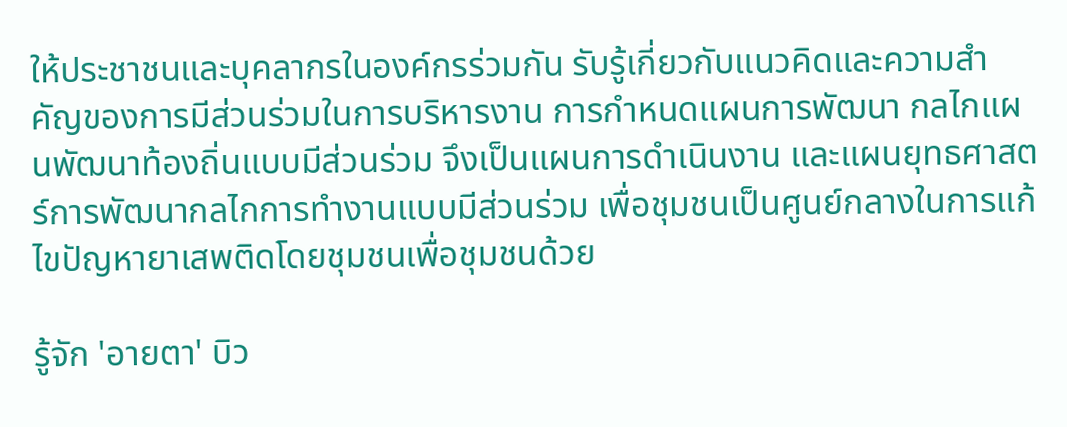ให้ประชาชนและบุคลากรในองค์กรร่วมกัน รับรู้เกี่ยวกับแนวคิดและความสำคัญของการมีส่วนร่วมในการบริหารงาน การกำหนดแผนการพัฒนา กลไกแผนพัฒนาท้องถิ่นแบบมีส่วนร่วม จึงเป็นแผนการดำเนินงาน และแผนยุทธศาสตร์การพัฒนากลไกการทำงานแบบมีส่วนร่วม เพื่อชุมชนเป็นศูนย์กลางในการแก้ไขปัญหายาเสพติดโดยชุมชนเพื่อชุมชนด้วย

รู้จัก 'อายตา' บิว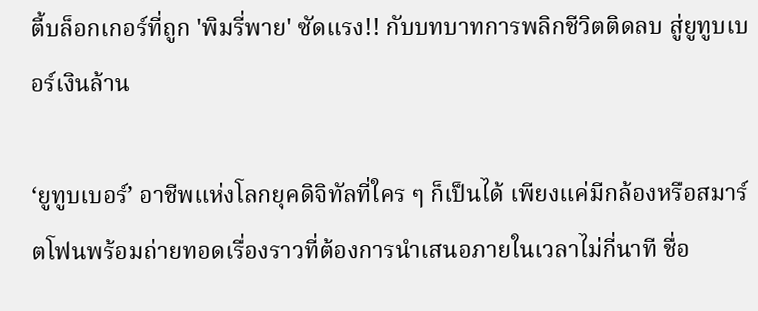ตี้บล็อกเกอร์ที่ถูก 'พิมรี่พาย' ซัดแรง!! กับบทบาทการพลิกชีวิตติดลบ สู่ยูทูบเบอร์เงินล้าน

‘ยูทูบเบอร์’ อาชีพแห่งโลกยุคดิจิทัลที่ใคร ๆ ก็เป็นได้ เพียงแค่มีกล้องหรือสมาร์ตโฟนพร้อมถ่ายทอดเรื่องราวที่ต้องการนำเสนอภายในเวลาไม่กี่นาที ชื่อ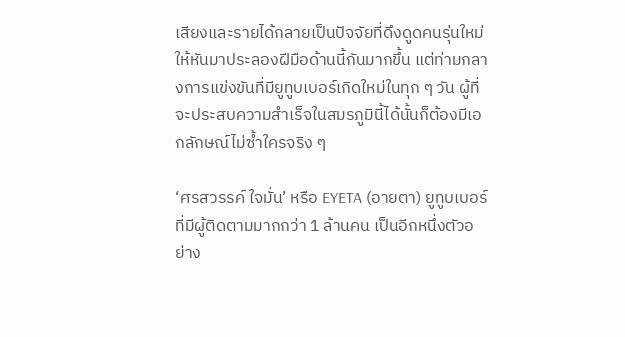เสียงและรายได้กลายเป็นปัจจัยที่ดึงดูดคนรุ่นใหม่ให้หันมาประลองฝีมือด้านนี้กันมากขึ้น แต่ท่ามกลางการแข่งขันที่มียูทูบเบอร์เกิดใหม่ในทุก ๆ วัน ผู้ที่จะประสบความสำเร็จในสมรภูมินี้ได้นั้นก็ต้องมีเอกลักษณ์ไม่ซ้ำใครจริง ๆ

‘ศรสวรรค์ ใจมั่น’ หรือ EYETA (อายตา) ยูทูบเบอร์ที่มีผู้ติดตามมากกว่า 1 ล้านคน เป็นอีกหนึ่งตัวอย่าง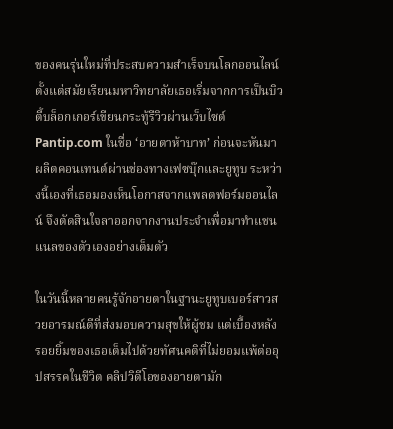ของคนรุ่นใหม่ที่ประสบความสำเร็จบนโลกออนไลน์ ตั้งแต่สมัยเรียนมหาวิทยาลัยเธอเริ่มจากการเป็นบิวตี้บล็อกเกอร์เขียนกระทู้รีวิวผ่านเว็บไซต์ Pantip.com ในชื่อ ‘อายตาห้าบาท’ ก่อนจะหันมาผลิตคอนเทนต์ผ่านช่องทางเฟซบุ๊กและยูทูบ ระหว่างนี้เองที่เธอมองเห็นโอกาสจากแพลตฟอร์มออนไลน์ จึงตัดสินใจลาออกจากงานประจำเพื่อมาทำแชนแนลของตัวเองอย่างเต็มตัว

ในวันนี้หลายคนรู้จักอายตาในฐานะยูทูบเบอร์สาวสวยอารมณ์ดีที่ส่งมอบความสุขให้ผู้ชม แต่เบื้องหลังรอยยิ้มของเธอเต็มไปด้วยทัศนคติที่ไม่ยอมแพ้ต่ออุปสรรคในชีวิต คลิปวิดีโอของอายตามัก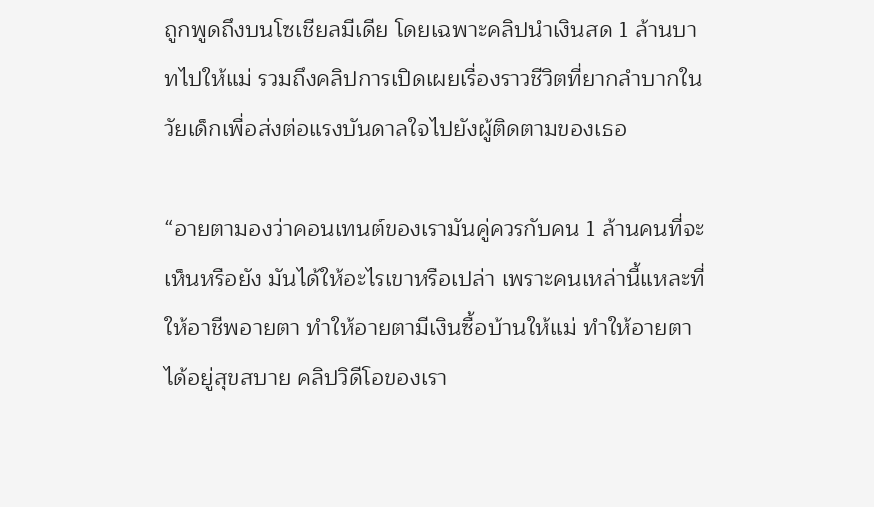ถูกพูดถึงบนโซเชียลมีเดีย โดยเฉพาะคลิปนำเงินสด 1 ล้านบาทไปให้แม่ รวมถึงคลิปการเปิดเผยเรื่องราวชีวิตที่ยากลำบากในวัยเด็กเพื่อส่งต่อแรงบันดาลใจไปยังผู้ติดตามของเธอ

“อายตามองว่าคอนเทนต์ของเรามันคู่ควรกับคน 1 ล้านคนที่จะเห็นหรือยัง มันได้ให้อะไรเขาหรือเปล่า เพราะคนเหล่านี้แหละที่ให้อาชีพอายตา ทำให้อายตามีเงินซื้อบ้านให้แม่ ทำให้อายตาได้อยู่สุขสบาย คลิปวิดีโอของเรา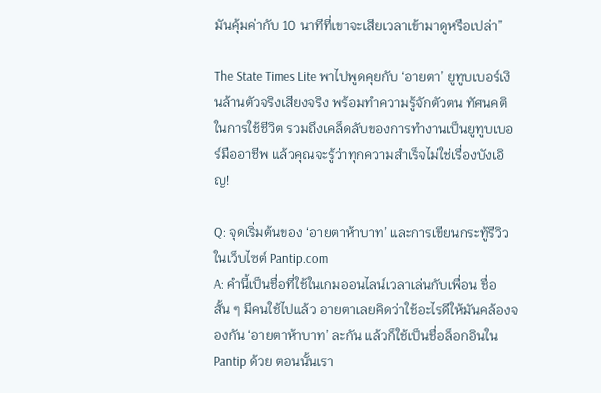มันคุ้มค่ากับ 10 นาทีที่เขาจะเสียเวลาเข้ามาดูหรือเปล่า”

The State Times Lite พาไปพูดคุยกับ ‘อายตา’ ยูทูบเบอร์เงินล้านตัวจริงเสียงจริง พร้อมทำความรู้จักตัวตน ทัศนคติในการใช้ชีวิต รวมถึงเคล็ดลับของการทำงานเป็นยูทูบเบอร์มืออาชีพ แล้วคุณจะรู้ว่าทุกความสำเร็จไม่ใช่เรื่องบังเอิญ!

Q: จุดเริ่มต้นของ ‘อายตาห้าบาท’ และการเขียนกระทู้รีวิวในเว็บไซต์ Pantip.com
A: คำนี้เป็นชื่อที่ใช้ในเกมออนไลน์เวลาเล่นกับเพื่อน ชื่อสั้น ๆ มีคนใช้ไปแล้ว อายตาเลยคิดว่าใช้อะไรดีให้มันคล้องจองกัน ‘อายตาห้าบาท’ ละกัน แล้วก็ใช้เป็นชื่อล็อกอินใน Pantip ด้วย ตอนนั้นเรา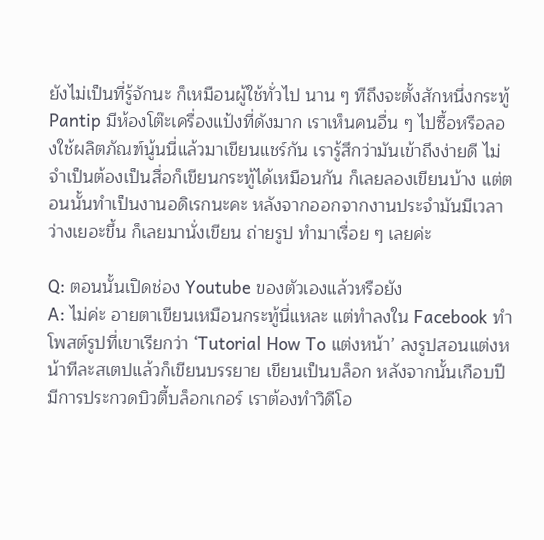ยังไม่เป็นที่รู้จักนะ ก็เหมือนผู้ใช้ทั่วไป นาน ๆ ทีถึงจะตั้งสักหนึ่งกระทู้ Pantip มีห้องโต๊ะเครื่องแป้งที่ดังมาก เราเห็นคนอื่น ๆ ไปซื้อหรือลองใช้ผลิตภัณฑ์นู้นนี่แล้วมาเขียนแชร์กัน เรารู้สึกว่ามันเข้าถึงง่ายดี ไม่จำเป็นต้องเป็นสื่อก็เขียนกระทู้ได้เหมือนกัน ก็เลยลองเขียนบ้าง แต่ตอนนั้นทำเป็นงานอดิเรกนะคะ หลังจากออกจากงานประจำมันมีเวลาว่างเยอะขึ้น ก็เลยมานั่งเขียน ถ่ายรูป ทำมาเรื่อย ๆ เลยค่ะ

Q: ตอนนั้นเปิดช่อง Youtube ของตัวเองแล้วหรือยัง
A: ไม่ค่ะ อายตาเขียนเหมือนกระทู้นี่แหละ แต่ทำลงใน Facebook ทำโพสต์รูปที่เขาเรียกว่า ‘Tutorial How To แต่งหน้า’ ลงรูปสอนแต่งหน้าทีละสเตปแล้วก็เขียนบรรยาย เขียนเป็นบล็อก หลังจากนั้นเกือบปีมีการประกวดบิวตี้บล็อกเกอร์ เราต้องทำวิดีโอ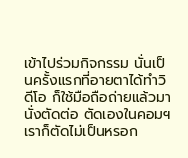เข้าไปร่วมกิจกรรม นั่นเป็นครั้งแรกที่อายตาได้ทำวิดีโอ ก็ใช้มือถือถ่ายแล้วมานั่งตัดต่อ ตัดเองในคอมฯ เราก็ตัดไม่เป็นหรอก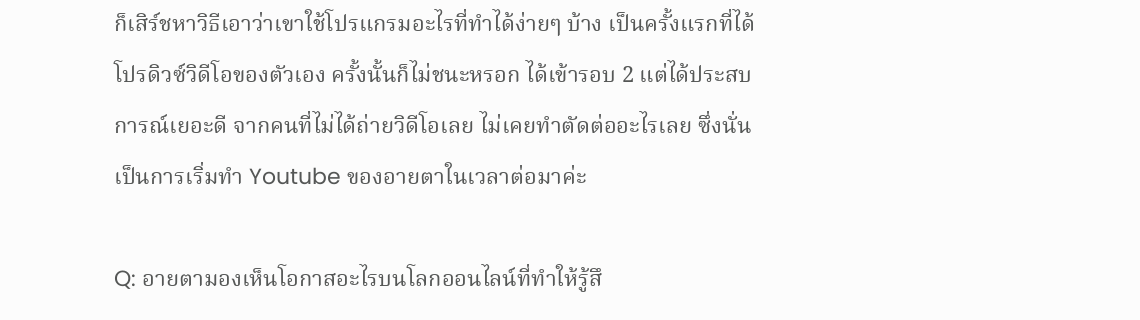ก็เสิร์ชหาวิธีเอาว่าเขาใช้โปรแกรมอะไรที่ทำได้ง่ายๆ บ้าง เป็นครั้งแรกที่ได้โปรดิวซ์วิดีโอของตัวเอง ครั้งนั้นก็ไม่ชนะหรอก ได้เข้ารอบ 2 แต่ได้ประสบการณ์เยอะดี จากคนที่ไม่ได้ถ่ายวิดีโอเลย ไม่เคยทำตัดต่ออะไรเลย ซึ่งนั่นเป็นการเริ่มทำ Youtube ของอายตาในเวลาต่อมาค่ะ

Q: อายตามองเห็นโอกาสอะไรบนโลกออนไลน์ที่ทำให้รู้สึ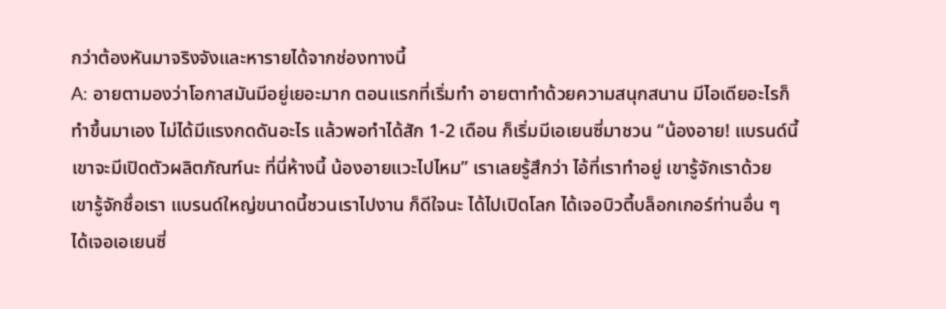กว่าต้องหันมาจริงจังและหารายได้จากช่องทางนี้
A: อายตามองว่าโอกาสมันมีอยู่เยอะมาก ตอนแรกที่เริ่มทำ อายตาทำด้วยความสนุกสนาน มีไอเดียอะไรก็ทำขึ้นมาเอง ไม่ได้มีแรงกดดันอะไร แล้วพอทำได้สัก 1-2 เดือน ก็เริ่มมีเอเยนซี่มาชวน “น้องอาย! แบรนด์นี้เขาจะมีเปิดตัวผลิตภัณฑ์นะ ที่นี่ห้างนี้ น้องอายแวะไปไหม” เราเลยรู้สึกว่า ไอ้ที่เราทำอยู่ เขารู้จักเราด้วย เขารู้จักชื่อเรา แบรนด์ใหญ่ขนาดนี้ชวนเราไปงาน ก็ดีใจนะ ได้ไปเปิดโลก ได้เจอบิวตี้บล็อกเกอร์ท่านอื่น ๆ ได้เจอเอเยนซี่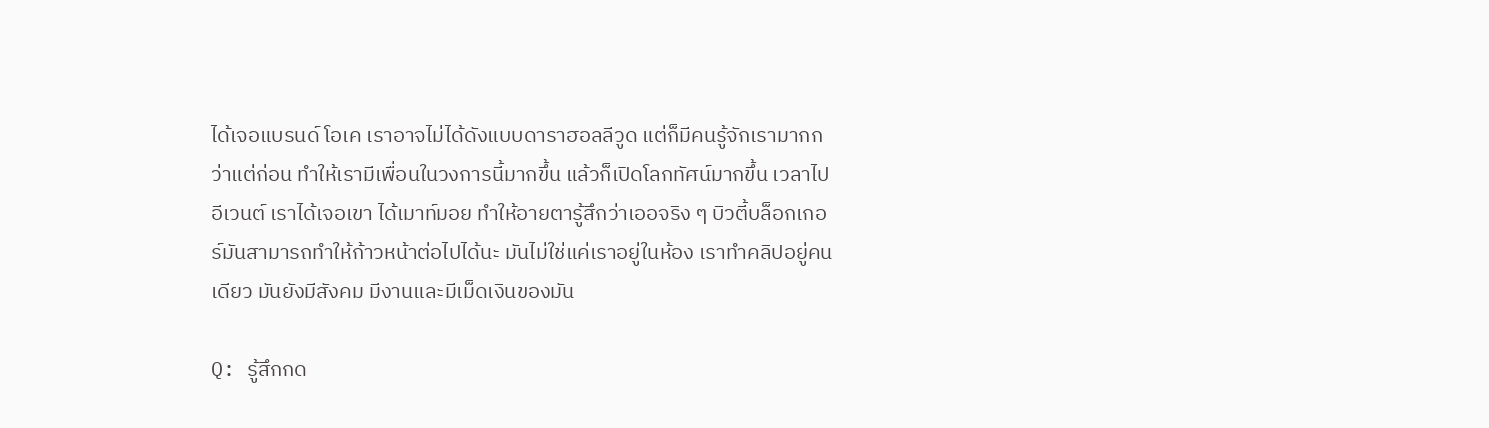ได้เจอแบรนด์ โอเค เราอาจไม่ได้ดังแบบดาราฮอลลีวูด แต่ก็มีคนรู้จักเรามากกว่าแต่ก่อน ทำให้เรามีเพื่อนในวงการนี้มากขึ้น แล้วก็เปิดโลกทัศน์มากขึ้น เวลาไปอีเวนต์ เราได้เจอเขา ได้เมาท์มอย ทำให้อายตารู้สึกว่าเออจริง ๆ บิวตี้บล็อกเกอร์มันสามารถทำให้ก้าวหน้าต่อไปได้นะ มันไม่ใช่แค่เราอยู่ในห้อง เราทำคลิปอยู่คนเดียว มันยังมีสังคม มีงานและมีเม็ดเงินของมัน

Q: รู้สึกกด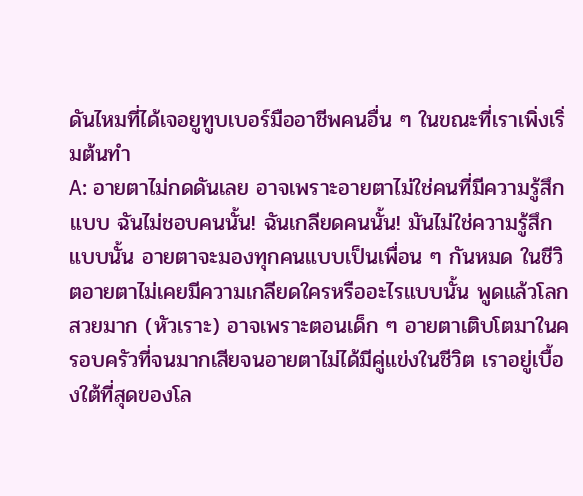ดันไหมที่ได้เจอยูทูบเบอร์มืออาชีพคนอื่น ๆ ในขณะที่เราเพิ่งเริ่มต้นทำ
A: อายตาไม่กดดันเลย อาจเพราะอายตาไม่ใช่คนที่มีความรู้สึกแบบ ฉันไม่ชอบคนนั้น! ฉันเกลียดคนนั้น! มันไม่ใช่ความรู้สึกแบบนั้น อายตาจะมองทุกคนแบบเป็นเพื่อน ๆ กันหมด ในชีวิตอายตาไม่เคยมีความเกลียดใครหรืออะไรแบบนั้น พูดแล้วโลกสวยมาก (หัวเราะ) อาจเพราะตอนเด็ก ๆ อายตาเติบโตมาในครอบครัวที่จนมากเสียจนอายตาไม่ได้มีคู่แข่งในชีวิต เราอยู่เบื้องใต้ที่สุดของโล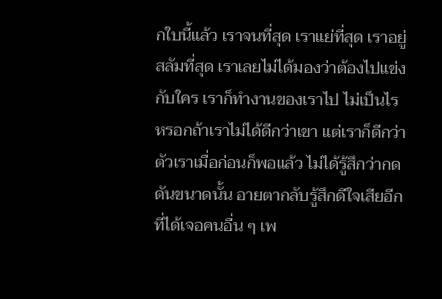กใบนี้แล้ว เราจนที่สุด เราแย่ที่สุด เราอยู่สลัมที่สุด เราเลยไม่ได้มองว่าต้องไปแข่งกับใคร เราก็ทำงานของเราไป ไม่เป็นไรหรอกถ้าเราไม่ได้ดีกว่าเขา แต่เราก็ดีกว่าตัวเราเมื่อก่อนก็พอแล้ว ไม่ได้รู้สึกว่ากดดันขนาดนั้น อายตากลับรู้สึกดีใจเสียอีกที่ได้เจอคนอื่น ๆ เพ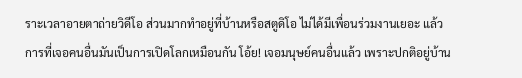ราะเวลาอายตาถ่ายวิดีโอ ส่วนมากทำอยู่ที่บ้านหรือสตูดิโอ ไม่ได้มีเพื่อนร่วมงานเยอะ แล้วการที่เจอคนอื่นมันเป็นการเปิดโลกเหมือนกัน โอ้ย! เจอมนุษย์คนอื่นแล้ว เพราะปกติอยู่บ้าน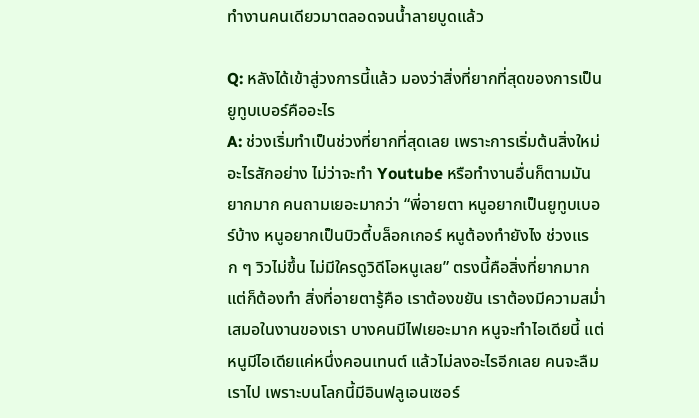ทำงานคนเดียวมาตลอดจนน้ำลายบูดแล้ว

Q: หลังได้เข้าสู่วงการนี้แล้ว มองว่าสิ่งที่ยากที่สุดของการเป็นยูทูบเบอร์คืออะไร
A: ช่วงเริ่มทำเป็นช่วงที่ยากที่สุดเลย เพราะการเริ่มต้นสิ่งใหม่อะไรสักอย่าง ไม่ว่าจะทำ Youtube หรือทำงานอื่นก็ตามมันยากมาก คนถามเยอะมากว่า “พี่อายตา หนูอยากเป็นยูทูบเบอร์บ้าง หนูอยากเป็นบิวตี้บล็อกเกอร์ หนูต้องทำยังไง ช่วงแรก ๆ วิวไม่ขึ้น ไม่มีใครดูวิดีโอหนูเลย” ตรงนี้คือสิ่งที่ยากมาก แต่ก็ต้องทำ สิ่งที่อายตารู้คือ เราต้องขยัน เราต้องมีความสม่ำเสมอในงานของเรา บางคนมีไฟเยอะมาก หนูจะทำไอเดียนี้ แต่หนูมีไอเดียแค่หนึ่งคอนเทนต์ แล้วไม่ลงอะไรอีกเลย คนจะลืมเราไป เพราะบนโลกนี้มีอินฟลูเอนเซอร์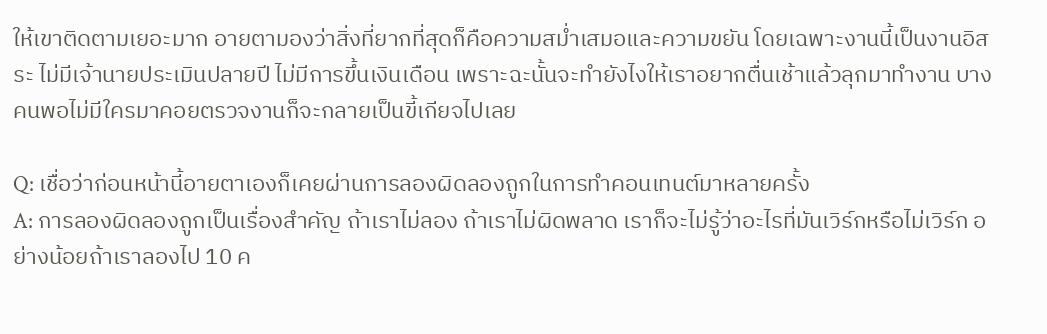ให้เขาติดตามเยอะมาก อายตามองว่าสิ่งที่ยากที่สุดก็คือความสม่ำเสมอและความขยัน โดยเฉพาะงานนี้เป็นงานอิสระ ไม่มีเจ้านายประเมินปลายปี ไม่มีการขึ้นเงินเดือน เพราะฉะนั้นจะทำยังไงให้เราอยากตื่นเช้าแล้วลุกมาทำงาน บางคนพอไม่มีใครมาคอยตรวจงานก็จะกลายเป็นขี้เกียจไปเลย

Q: เชื่อว่าก่อนหน้านี้อายตาเองก็เคยผ่านการลองผิดลองถูกในการทำคอนเทนต์มาหลายครั้ง
A: การลองผิดลองถูกเป็นเรื่องสำคัญ ถ้าเราไม่ลอง ถ้าเราไม่ผิดพลาด เราก็จะไม่รู้ว่าอะไรที่มันเวิร์กหรือไม่เวิร์ก อย่างน้อยถ้าเราลองไป 10 ค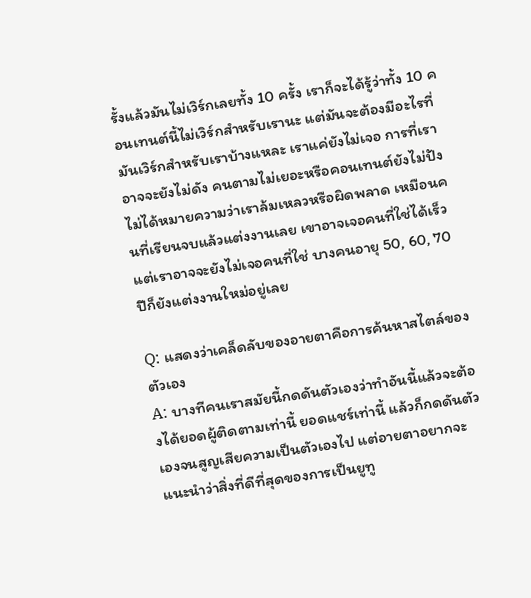รั้งแล้วมันไม่เวิร์กเลยทั้ง 10 ครั้ง เราก็จะได้รู้ว่าทั้ง 10 คอนเทนต์นี้ไม่เวิร์กสำหรับเรานะ แต่มันจะต้องมีอะไรที่มันเวิร์กสำหรับเราบ้างแหละ เราแค่ยังไม่เจอ การที่เราอาจจะยังไม่ดัง คนตามไม่เยอะหรือคอนเทนต์ยังไม่ปัง ไม่ได้หมายความว่าเราล้มเหลวหรือผิดพลาด เหมือนคนที่เรียนจบแล้วแต่งงานเลย เขาอาจเจอคนที่ใช่ได้เร็ว แต่เราอาจจะยังไม่เจอคนที่ใช่ บางคนอายุ 50, 60, 70 ปีก็ยังแต่งงานใหม่อยู่เลย

Q: แสดงว่าเคล็ดลับของอายตาคือการค้นหาสไตล์ของตัวเอง
A: บางทีคนเราสมัยนี้กดดันตัวเองว่าทำอันนี้แล้วจะต้องได้ยอดผู้ติดตามเท่านี้ ยอดแชร์เท่านี้ แล้วก็กดดันตัวเองจนสูญเสียความเป็นตัวเองไป แต่อายตาอยากจะแนะนำว่าสิ่งที่ดีที่สุดของการเป็นยูทู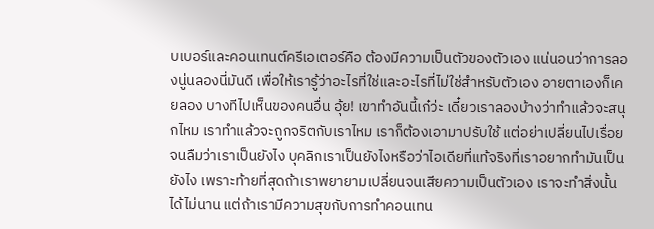บเบอร์และคอนเทนต์ครีเอเตอร์คือ ต้องมีความเป็นตัวของตัวเอง แน่นอนว่าการลองนู่นลองนี่มันดี เพื่อให้เรารู้ว่าอะไรที่ใช่และอะไรที่ไม่ใช่สำหรับตัวเอง อายตาเองก็เคยลอง บางทีไปเห็นของคนอื่น อุ้ย! เขาทำอันนี้เก๋ว่ะ เดี๋ยวเราลองบ้างว่าทำแล้วจะสนุกไหม เราทำแล้วจะถูกจริตกับเราไหม เราก็ต้องเอามาปรับใช้ แต่อย่าเปลี่ยนไปเรื่อยจนลืมว่าเราเป็นยังไง บุคลิกเราเป็นยังไงหรือว่าไอเดียที่แท้จริงที่เราอยากทำมันเป็นยังไง เพราะท้ายที่สุดถ้าเราพยายามเปลี่ยนจนเสียความเป็นตัวเอง เราจะทำสิ่งนั้นได้ไม่นาน แต่ถ้าเรามีความสุขกับการทำคอนเทน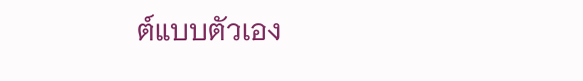ต์แบบตัวเอง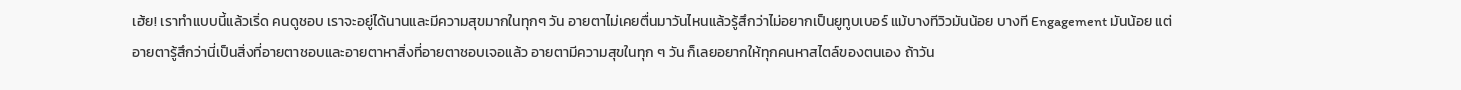เฮ้ย! เราทำแบบนี้แล้วเริ่ด คนดูชอบ เราจะอยู่ได้นานและมีความสุขมากในทุกๆ วัน อายตาไม่เคยตื่นมาวันไหนแล้วรู้สึกว่าไม่อยากเป็นยูทูบเบอร์ แม้บางทีวิวมันน้อย บางที Engagement มันน้อย แต่อายตารู้สึกว่านี่เป็นสิ่งที่อายตาชอบและอายตาหาสิ่งที่อายตาชอบเจอแล้ว อายตามีความสุขในทุก ๆ วัน ก็เลยอยากให้ทุกคนหาสไตล์ของตนเอง ถ้าวัน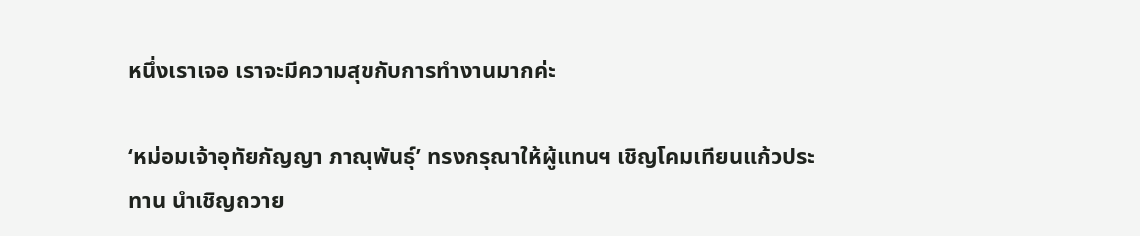หนึ่งเราเจอ เราจะมีความสุขกับการทำงานมากค่ะ

‘หม่อมเจ้าอุทัยกัญญา ภาณุพันธุ์’ ทรงกรุณาให้ผู้แทนฯ เชิญโคมเทียนแก้วประทาน นำเชิญถวาย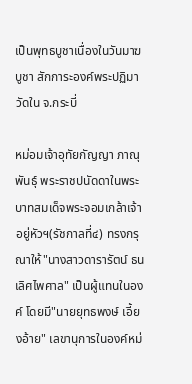เป็นพุทธบูชาเนื่องในวันมาฆบูชา สักการะองค์พระปฏิมาวัดใน จ.กระบี่

หม่อมเจ้าอุทัยกัญญา ภาณุพันธุ์ พระราชปนัดดาในพระบาทสมเด็จพระจอมเกล้าเจ้าอยู่หัวฯ(รัชกาลที่๔) ทรงกรุณาให้"นางสาวดารารัตน์ ธนเลิศไพศาล" เป็นผู้แทนในองค์ โดยมี"นายยุทธพงษ์ เอี้ยงอ้าย" เลขานุการในองค์หม่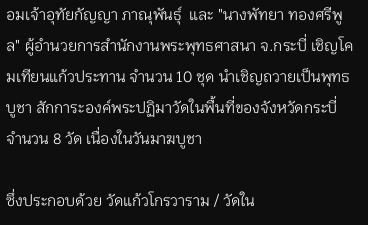อมเจ้าอุทัยกัญญา ภาณุพันธุ์  และ "นางพัทยา ทองศรีพูล" ผู้อำนวยการสำนักงานพระพุทธศาสนา จ.กระบี่ เชิญโคมเทียนแก้วประทาน จำนวน 10 ชุด นำเชิญถวายเป็นพุทธบูชา สักการะองค์พระปฏิมาวัดในพื้นที่ของจังหวัดกระบี่ จำนวน 8 วัด เนื่องในวันมาฆบูชา

ซึ่งประกอบด้วย วัดแก้วโกรวาราม / วัดใน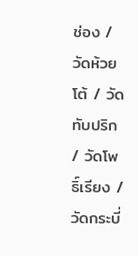ช่อง / วัดห้วยโต้ / วัดทับปริก / วัดโพธิ์เรียง / วัดกระบี่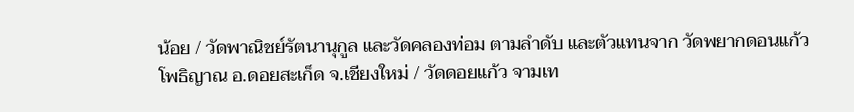น้อย / วัดพาณิชย์รัตนานุกูล และวัดคลองท่อม ตามลำดับ และตัวแทนจาก วัดพยากดอนแก้ว โพธิญาณ อ.ดอยสะเก็ด จ.เชียงใหม่ / วัดดอยแก้ว จามเท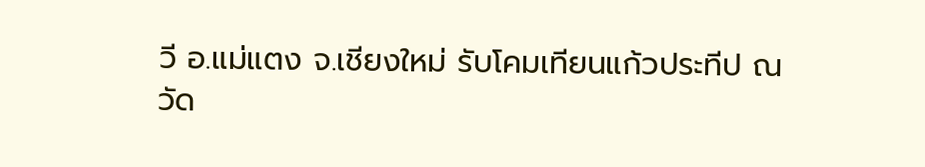วี อ.แม่แตง จ.เชียงใหม่ รับโคมเทียนแก้วประทีป ณ วัด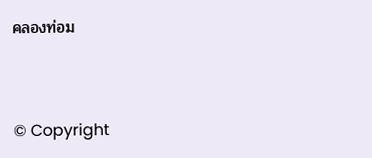คลองท่อม


© Copyright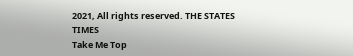2021, All rights reserved. THE STATES TIMES
Take Me Top